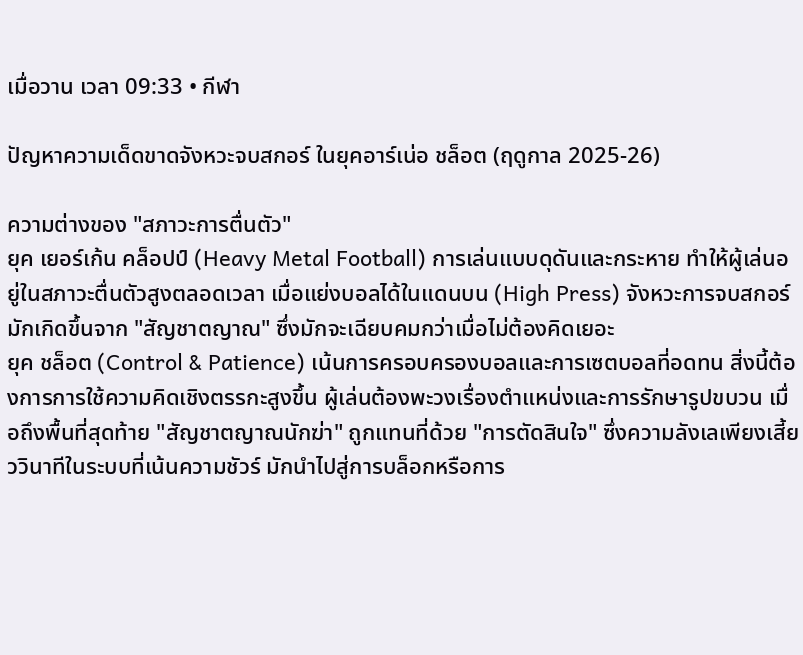เมื่อวาน เวลา 09:33 • กีฬา

ปัญหาความเด็ดขาดจังหวะจบสกอร์ ในยุคอาร์เน่อ ชล็อต (ฤดูกาล 2025-26)

ความต่างของ "สภาวะการตื่นตัว"
ยุค เยอร์เก้น คล็อปป์ (Heavy Metal Football) การเล่นแบบดุดันและกระหาย ทำให้ผู้เล่นอยู่ในสภาวะตื่นตัวสูงตลอดเวลา เมื่อแย่งบอลได้ในแดนบน (High Press) จังหวะการจบสกอร์มักเกิดขึ้นจาก "สัญชาตญาณ" ซึ่งมักจะเฉียบคมกว่าเมื่อไม่ต้องคิดเยอะ
ยุค ชล็อต (Control & Patience) เน้นการครอบครองบอลและการเซตบอลที่อดทน สิ่งนี้ต้องการการใช้ความคิดเชิงตรรกะสูงขึ้น ผู้เล่นต้องพะวงเรื่องตำแหน่งและการรักษารูปขบวน เมื่อถึงพื้นที่สุดท้าย "สัญชาตญาณนักฆ่า" ถูกแทนที่ด้วย "การตัดสินใจ" ซึ่งความลังเลเพียงเสี้ยววินาทีในระบบที่เน้นความชัวร์ มักนำไปสู่การบล็อกหรือการ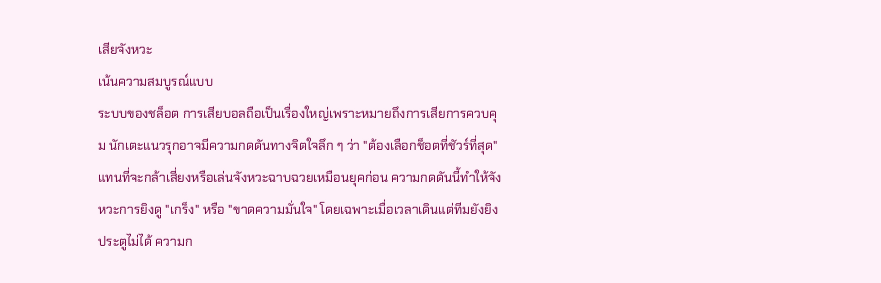เสียจังหวะ
เน้นความสมบูรณ์แบบ
ระบบของชล็อต การเสียบอลถือเป็นเรื่องใหญ่เพราะหมายถึงการเสียการควบคุม นักเตะแนวรุกอาจมีความกดดันทางจิตใจลึก ๆ ว่า "ต้องเลือกช็อตที่ชัวร์ที่สุด" แทนที่จะกล้าเสี่ยงหรือเล่นจังหวะฉาบฉวยเหมือนยุคก่อน ความกดดันนี้ทำให้จังหวะการยิงดู "เกร็ง" หรือ "ขาดความมั่นใจ" โดยเฉพาะเมื่อเวลาเดินแต่ทีมยังยิงประตูไม่ได้ ความก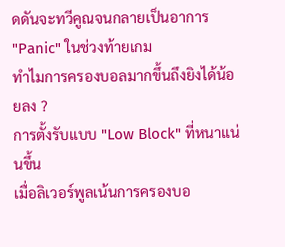ดดันจะทวีคูณจนกลายเป็นอาการ "Panic" ในช่วงท้ายเกม
ทำไมการครองบอลมากขึ้นถึงยิงได้น้อยลง ?
การตั้งรับแบบ "Low Block" ที่หนาแน่นขึ้น
เมื่อลิเวอร์พูลเน้นการครองบอ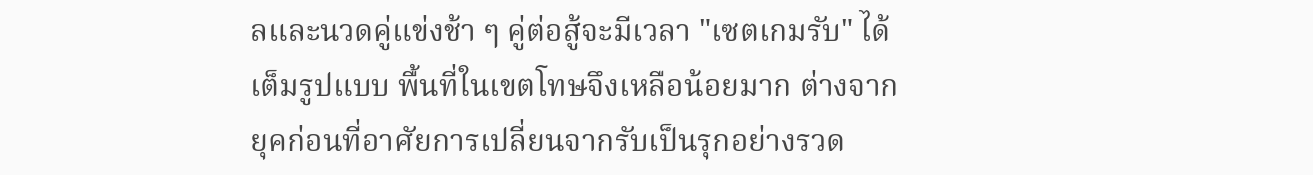ลและนวดคู่แข่งช้า ๆ คู่ต่อสู้จะมีเวลา "เซตเกมรับ" ได้เต็มรูปแบบ พื้นที่ในเขตโทษจึงเหลือน้อยมาก ต่างจากยุคก่อนที่อาศัยการเปลี่ยนจากรับเป็นรุกอย่างรวด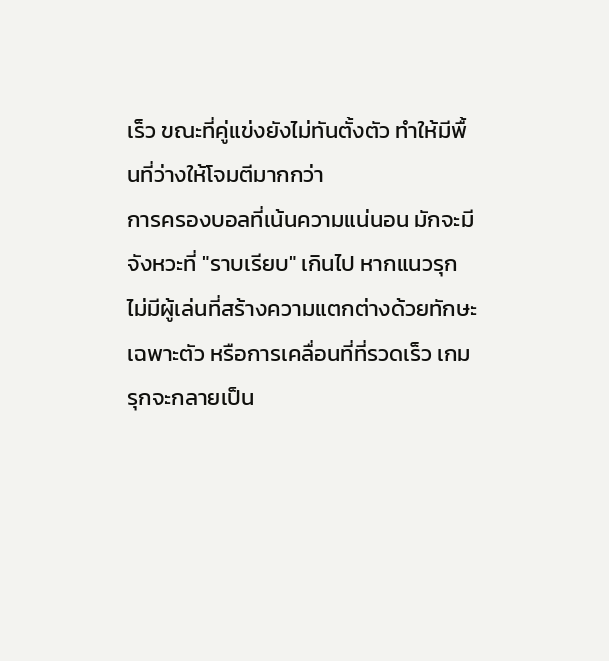เร็ว ขณะที่คู่แข่งยังไม่ทันตั้งตัว ทำให้มีพื้นที่ว่างให้โจมตีมากกว่า
การครองบอลที่เน้นความแน่นอน มักจะมีจังหวะที่ "ราบเรียบ" เกินไป หากแนวรุกไม่มีผู้เล่นที่สร้างความแตกต่างด้วยทักษะเฉพาะตัว หรือการเคลื่อนที่ที่รวดเร็ว เกมรุกจะกลายเป็น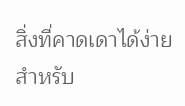สิ่งที่คาดเดาได้ง่ายสำหรับ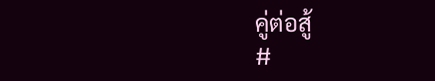คู่ต่อสู้
#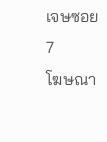เจษซอย7
โฆษณา